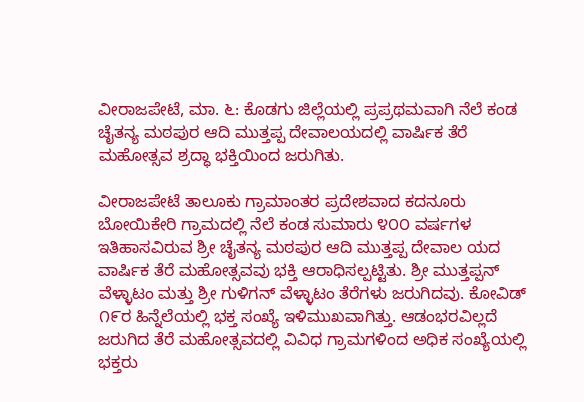ವೀರಾಜಪೇಟೆ, ಮಾ. ೬: ಕೊಡಗು ಜಿಲ್ಲೆಯಲ್ಲಿ ಪ್ರಪ್ರಥಮವಾಗಿ ನೆಲೆ ಕಂಡ ಚೈತನ್ಯ ಮಠಪುರ ಆದಿ ಮುತ್ತಪ್ಪ ದೇವಾಲಯದಲ್ಲಿ ವಾರ್ಷಿಕ ತೆರೆ ಮಹೋತ್ಸವ ಶ್ರದ್ಧಾ ಭಕ್ತಿಯಿಂದ ಜರುಗಿತು.

ವೀರಾಜಪೇಟೆ ತಾಲೂಕು ಗ್ರಾಮಾಂತರ ಪ್ರದೇಶವಾದ ಕದನೂರು ಬೋಯಿಕೇರಿ ಗ್ರಾಮದಲ್ಲಿ ನೆಲೆ ಕಂಡ ಸುಮಾರು ೪೦೦ ವರ್ಷಗಳ ಇತಿಹಾಸವಿರುವ ಶ್ರೀ ಚೈತನ್ಯ ಮಠಪುರ ಆದಿ ಮುತ್ತಪ್ಪ ದೇವಾಲ ಯದ ವಾರ್ಷಿಕ ತೆರೆ ಮಹೋತ್ಸವವು ಭಕ್ತಿ ಆರಾಧಿಸಲ್ಪಟ್ಟಿತು. ಶ್ರೀ ಮುತ್ತಪ್ಪನ್ ವೆಳ್ಳಾಟಂ ಮತ್ತು ಶ್ರೀ ಗುಳಿಗನ್ ವೆಳ್ಳಾಟಂ ತೆರೆಗಳು ಜರುಗಿದವು. ಕೋವಿಡ್ ೧೯ರ ಹಿನ್ನೆಲೆಯಲ್ಲಿ ಭಕ್ತ ಸಂಖ್ಯೆ ಇಳಿಮುಖವಾಗಿತ್ತು. ಆಡಂಭರವಿಲ್ಲದೆ ಜರುಗಿದ ತೆರೆ ಮಹೋತ್ಸವದಲ್ಲಿ ವಿವಿಧ ಗ್ರಾಮಗಳಿಂದ ಅಧಿಕ ಸಂಖ್ಯೆಯಲ್ಲಿ ಭಕ್ತರು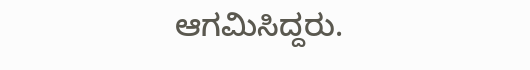ಆಗಮಿಸಿದ್ದರು.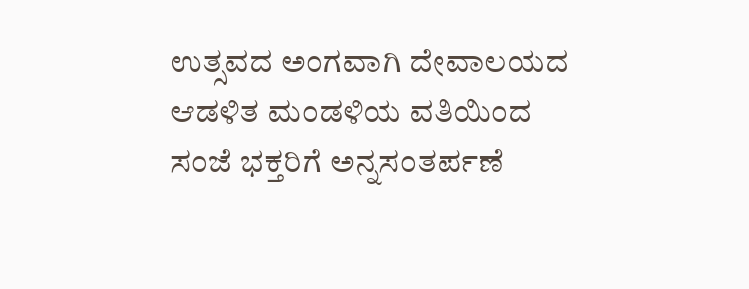ಉತ್ಸವದ ಅಂಗವಾಗಿ ದೇವಾಲಯದ ಆಡಳಿತ ಮಂಡಳಿಯ ವತಿಯಿಂದ ಸಂಜೆ ಭಕ್ತರಿಗೆ ಅನ್ನಸಂತರ್ಪಣೆ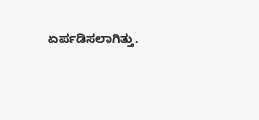ಏರ್ಪಡಿಸಲಾಗಿತ್ತು.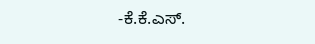-ಕೆ.ಕೆ.ಎಸ್.